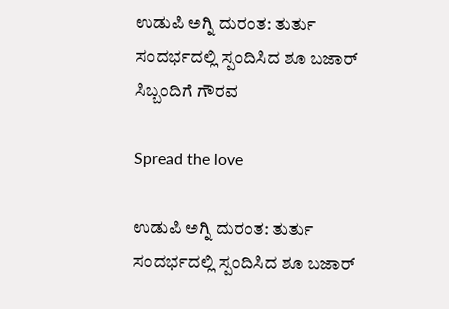ಉಡುಪಿ ಅಗ್ನಿ ದುರಂತ: ತುರ್ತು ಸಂದರ್ಭದಲ್ಲಿ ಸ್ಪಂದಿಸಿದ ಶೂ ಬಜಾರ್ ಸಿಬ್ಬಂದಿಗೆ ಗೌರವ

Spread the love

ಉಡುಪಿ ಅಗ್ನಿ ದುರಂತ: ತುರ್ತು ಸಂದರ್ಭದಲ್ಲಿ ಸ್ಪಂದಿಸಿದ ಶೂ ಬಜಾರ್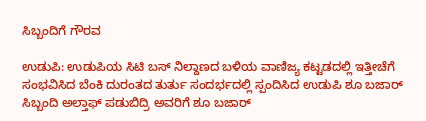ಸಿಬ್ಬಂದಿಗೆ ಗೌರವ

ಉಡುಪಿ: ಉಡುಪಿಯ ಸಿಟಿ ಬಸ್ ನಿಲ್ದಾಣದ ಬಳಿಯ ವಾಣಿಜ್ಯ ಕಟ್ಟಡದಲ್ಲಿ ಇತ್ತೀಚೆಗೆ ಸಂಭವಿಸಿದ ಬೆಂಕಿ ದುರಂತದ ತುರ್ತು ಸಂದರ್ಭದಲ್ಲಿ ಸ್ಪಂದಿಸಿದ ಉಡುಪಿ ಶೂ ಬಜಾರ್ ಸಿಬ್ಬಂದಿ ಅಲ್ತಾಫ್ ಪಡುಬಿದ್ರಿ ಅವರಿಗೆ ಶೂ ಬಜಾರ್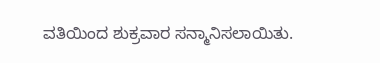ವತಿಯಿಂದ ಶುಕ್ರವಾರ ಸನ್ಮಾನಿಸಲಾಯಿತು.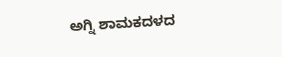ಅಗ್ನಿ ಶಾಮಕದಳದ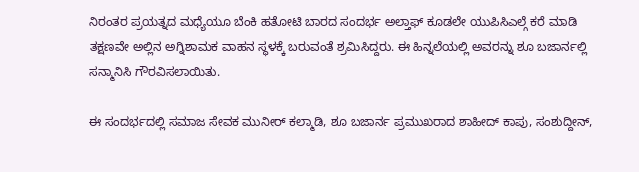ನಿರಂತರ ಪ್ರಯತ್ನದ ಮಧ್ಯೆಯೂ ಬೆಂಕಿ ಹತೋಟಿ ಬಾರದ ಸಂದರ್ಭ ಅಲ್ತಾಫ್ ಕೂಡಲೇ ಯುಪಿಸಿಎಲ್ಗೆ ಕರೆ ಮಾಡಿ ತಕ್ಷಣವೇ ಅಲ್ಲಿನ ಅಗ್ನಿಶಾಮಕ ವಾಹನ ಸ್ಥಳಕ್ಕೆ ಬರುವಂತೆ ಶ್ರಮಿಸಿದ್ದರು. ಈ ಹಿನ್ನಲೆಯಲ್ಲಿ ಅವರನ್ನು ಶೂ ಬಜಾರ್ನಲ್ಲಿ ಸನ್ಮಾನಿಸಿ ಗೌರವಿಸಲಾಯಿತು.

ಈ ಸಂದರ್ಭದಲ್ಲಿ ಸಮಾಜ ಸೇವಕ ಮುನೀರ್ ಕಲ್ಮಾಡಿ, ಶೂ ಬಜಾರ್ನ ಪ್ರಮುಖರಾದ ಶಾಹೀದ್ ಕಾಪು, ಸಂಶುದ್ದೀನ್,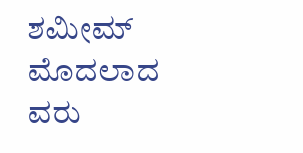ಶಮೀಮ್ ಮೊದಲಾದ ವರು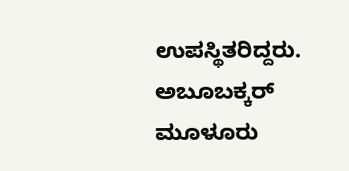ಉಪಸ್ಥಿತರಿದ್ದರು. ಅಬೂಬಕ್ಕರ್ ಮೂಳೂರು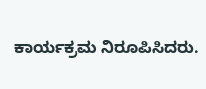ಕಾರ್ಯಕ್ರಮ ನಿರೂಪಿಸಿದರು.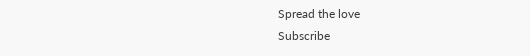Spread the love
Subscribe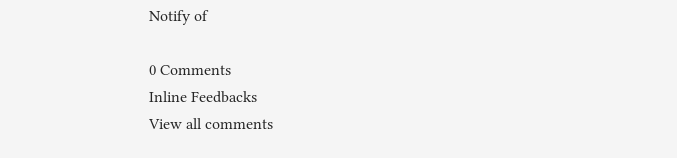Notify of

0 Comments
Inline Feedbacks
View all comments